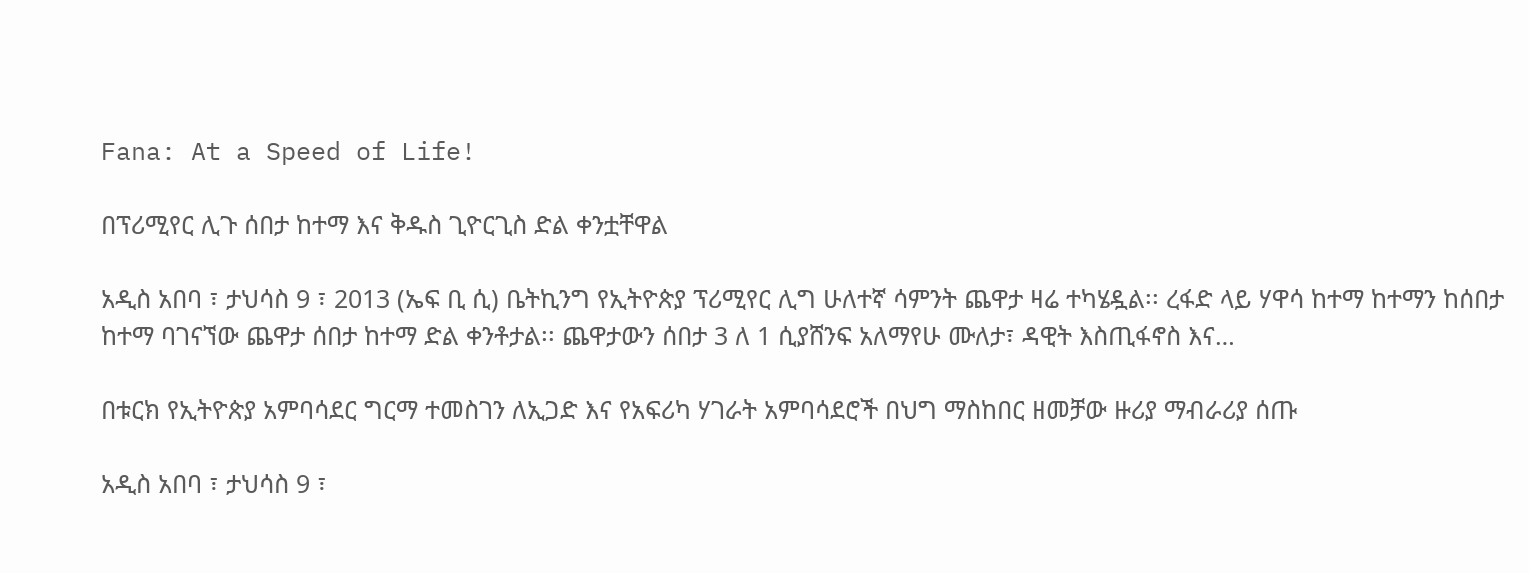Fana: At a Speed of Life!

በፕሪሚየር ሊጉ ሰበታ ከተማ እና ቅዱስ ጊዮርጊስ ድል ቀንቷቸዋል

አዲስ አበባ ፣ ታህሳስ 9 ፣ 2013 (ኤፍ ቢ ሲ) ቤትኪንግ የኢትዮጵያ ፕሪሚየር ሊግ ሁለተኛ ሳምንት ጨዋታ ዛሬ ተካሄዷል፡፡ ረፋድ ላይ ሃዋሳ ከተማ ከተማን ከሰበታ ከተማ ባገናኘው ጨዋታ ሰበታ ከተማ ድል ቀንቶታል፡፡ ጨዋታውን ሰበታ 3 ለ 1 ሲያሸንፍ አለማየሁ ሙለታ፣ ዳዊት እስጢፋኖስ እና…

በቱርክ የኢትዮጵያ አምባሳደር ግርማ ተመስገን ለኢጋድ እና የአፍሪካ ሃገራት አምባሳደሮች በህግ ማስከበር ዘመቻው ዙሪያ ማብራሪያ ሰጡ

አዲስ አበባ ፣ ታህሳስ 9 ፣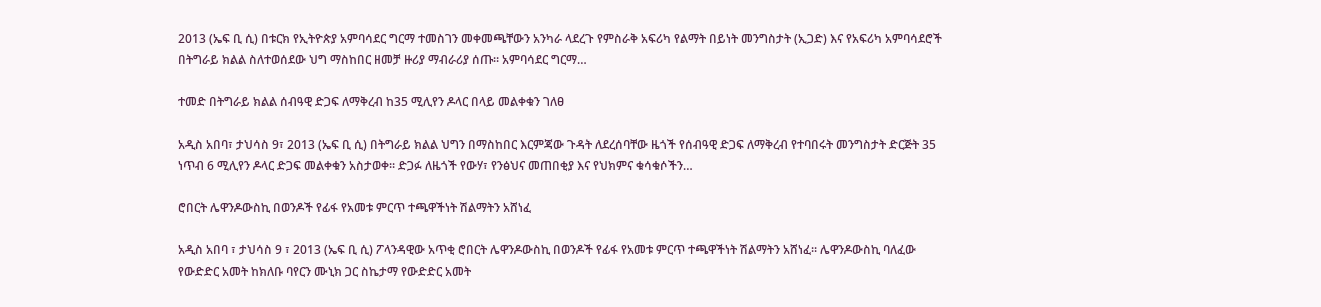2013 (ኤፍ ቢ ሲ) በቱርክ የኢትዮጵያ አምባሳደር ግርማ ተመስገን መቀመጫቸውን አንካራ ላደረጉ የምስራቅ አፍሪካ የልማት በይነት መንግስታት (ኢጋድ) እና የአፍሪካ አምባሳደሮች በትግራይ ክልል ስለተወሰደው ህግ ማስከበር ዘመቻ ዙሪያ ማብራሪያ ሰጡ። አምባሳደር ግርማ…

ተመድ በትግራይ ክልል ሰብዓዊ ድጋፍ ለማቅረብ ከ35 ሚሊየን ዶላር በላይ መልቀቁን ገለፀ

አዲስ አበባ፣ ታህሳስ 9፣ 2013 (ኤፍ ቢ ሲ) በትግራይ ክልል ህግን በማስከበር እርምጃው ጉዳት ለደረሰባቸው ዜጎች የሰብዓዊ ድጋፍ ለማቅረብ የተባበሩት መንግስታት ድርጅት 35 ነጥብ 6 ሚሊየን ዶላር ድጋፍ መልቀቁን አስታወቀ። ድጋፉ ለዜጎች የውሃ፣ የንፅህና መጠበቂያ እና የህክምና ቁሳቁሶችን…

ሮበርት ሌዋንዶውስኪ በወንዶች የፊፋ የአመቱ ምርጥ ተጫዋችነት ሽልማትን አሸነፈ

አዲስ አበባ ፣ ታህሳስ 9 ፣ 2013 (ኤፍ ቢ ሲ) ፖላንዳዊው አጥቂ ሮበርት ሌዋንዶውስኪ በወንዶች የፊፋ የአመቱ ምርጥ ተጫዋችነት ሽልማትን አሸነፈ፡፡ ሌዋንዶውስኪ ባለፈው የውድድር አመት ከክለቡ ባየርን ሙኒክ ጋር ስኬታማ የውድድር አመት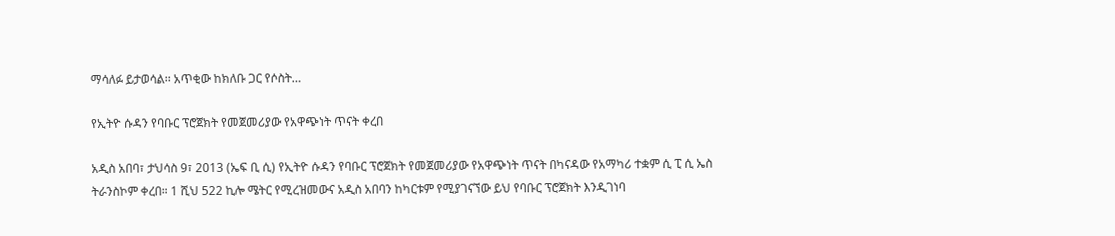ማሳለፉ ይታወሳል፡፡ አጥቂው ከክለቡ ጋር የሶስት…

የኢትዮ ሱዳን የባቡር ፕሮጀክት የመጀመሪያው የአዋጭነት ጥናት ቀረበ

አዲስ አበባ፣ ታህሳስ 9፣ 2013 (ኤፍ ቢ ሲ) የኢትዮ ሱዳን የባቡር ፕሮጀክት የመጀመሪያው የአዋጭነት ጥናት በካናዳው የአማካሪ ተቋም ሲ ፒ ሲ ኤስ ትራንስኮም ቀረበ። 1 ሺህ 522 ኪሎ ሜትር የሚረዝመውና አዲስ አበባን ከካርቱም የሚያገናኘው ይህ የባቡር ፕሮጀክት እንዲገነባ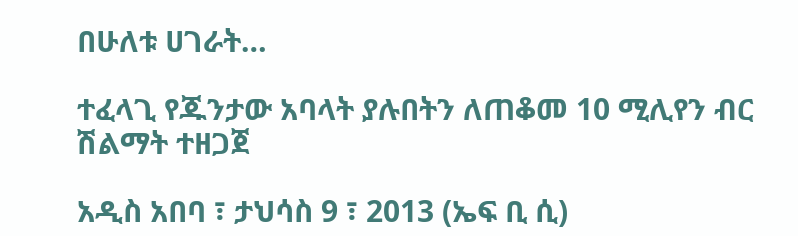በሁለቱ ሀገራት…

ተፈላጊ የጁንታው አባላት ያሉበትን ለጠቆመ 10 ሚሊየን ብር ሽልማት ተዘጋጀ

አዲስ አበባ ፣ ታህሳስ 9 ፣ 2013 (ኤፍ ቢ ሲ)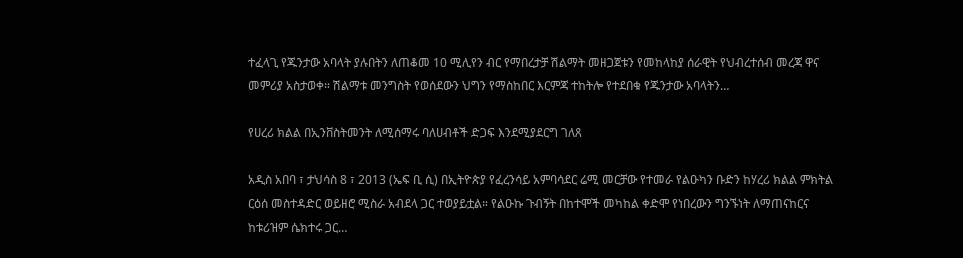ተፈላጊ የጁንታው አባላት ያሉበትን ለጠቆመ 10 ሚሊየን ብር የማበረታቻ ሽልማት መዘጋጀቱን የመከላከያ ሰራዊት የህብረተሰብ መረጃ ዋና መምሪያ አስታወቀ። ሽልማቱ መንግስት የወሰደውን ህግን የማስከበር እርምጃ ተከትሎ የተደበቁ የጁንታው አባላትን…

የሀረሪ ክልል በኢንቨስትመንት ለሚሰማሩ ባለሀብቶች ድጋፍ እንደሚያደርግ ገለጸ

አዲስ አበባ ፣ ታህሳስ 8 ፣ 2013 (ኤፍ ቢ ሲ) በኢትዮጵያ የፈረንሳይ አምባሳደር ሬሚ መርቻው የተመራ የልዑካን ቡድን ከሃረሪ ክልል ምክትል ርዕሰ መስተዳድር ወይዘሮ ሚስራ አብደላ ጋር ተወያይቷል። የልዑኩ ጉብኝት በከተሞች መካከል ቀድሞ የነበረውን ግንኙነት ለማጠናከርና ከቱሪዝም ሴክተሩ ጋር…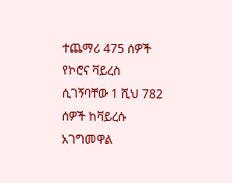ተጨማሪ 475 ሰዎች የኮሮና ቫይረስ ሲገኝባቸው 1 ሺህ 782 ሰዎች ከቫይረሱ አገግመዋል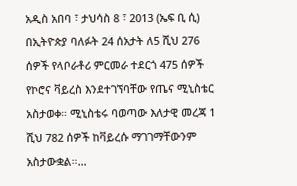አዲስ አበባ ፣ ታህሳስ 8 ፣ 2013 (ኤፍ ቢ ሲ) በኢትዮጵያ ባለፉት 24 ሰአታት ለ5 ሺህ 276 ሰዎች የላቦራቶሪ ምርመራ ተደርጎ 475 ሰዎች የኮሮና ቫይረስ እንደተገኘባቸው የጤና ሚኒስቴር አስታወቀ። ሚኒስቴሩ ባወጣው እለታዊ መረጃ 1 ሺህ 782 ሰዎች ከቫይረሱ ማገገማቸውንም አስታውቋል።…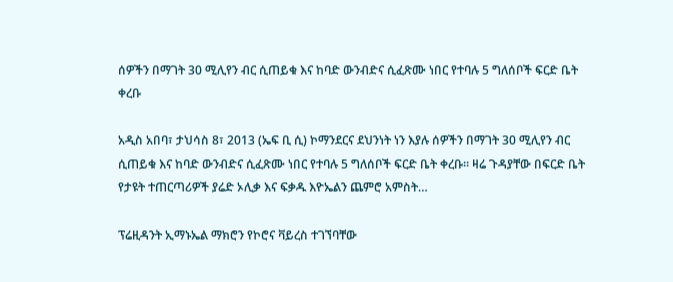ሰዎችን በማገት 30 ሚሊየን ብር ሲጠይቁ እና ከባድ ውንብድና ሲፈጽሙ ነበር የተባሉ 5 ግለሰቦች ፍርድ ቤት ቀረቡ

አዲስ አበባ፣ ታህሳስ 8፣ 2013 (ኤፍ ቢ ሲ) ኮማንደርና ደህንነት ነን እያሉ ሰዎችን በማገት 30 ሚሊየን ብር ሲጠይቁ እና ከባድ ውንብድና ሲፈጽሙ ነበር የተባሉ 5 ግለሰቦች ፍርድ ቤት ቀረቡ። ዛሬ ጉዳያቸው በፍርድ ቤት የታዩት ተጠርጣሪዎች ያሬድ ኦሊቃ እና ፍቃዱ እዮኤልን ጨምሮ አምስት…

ፕሬዚዳንት ኢማኑኤል ማክሮን የኮሮና ቫይረስ ተገኘባቸው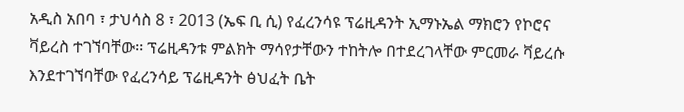አዲስ አበባ ፣ ታህሳስ 8 ፣ 2013 (ኤፍ ቢ ሲ) የፈረንሳዩ ፕሬዚዳንት ኢማኑኤል ማክሮን የኮሮና ቫይረስ ተገኘባቸው፡፡ ፕሬዚዳንቱ ምልክት ማሳየታቸውን ተከትሎ በተደረገላቸው ምርመራ ቫይረሱ እንደተገኘባቸው የፈረንሳይ ፕሬዚዳንት ፅህፈት ቤት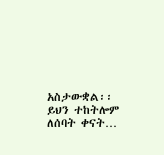አስታውቋል፡፡ ይህን ተከትሎም ለሰባት ቀናት…